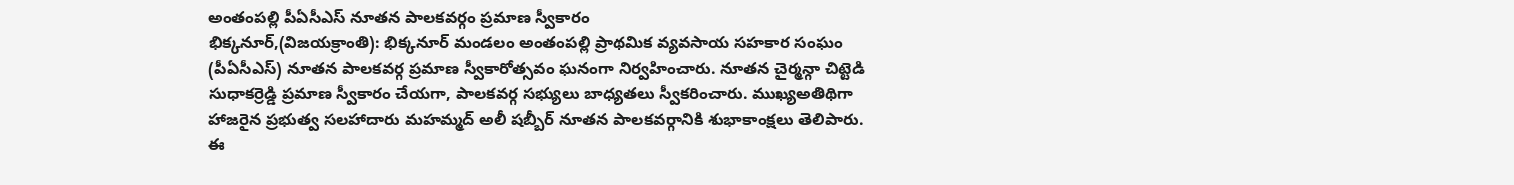అంతంపల్లి పీఏసీఎస్ నూతన పాలకవర్గం ప్రమాణ స్వీకారం
భిక్కనూర్,(విజయక్రాంతి): భిక్కనూర్ మండలం అంతంపల్లి ప్రాథమిక వ్యవసాయ సహకార సంఘం (పీఏసీఎస్) నూతన పాలకవర్గ ప్రమాణ స్వీకారోత్సవం ఘనంగా నిర్వహించారు. నూతన చైర్మన్గా చిట్టెడి సుధాకర్రెడ్డి ప్రమాణ స్వీకారం చేయగా, పాలకవర్గ సభ్యులు బాధ్యతలు స్వీకరించారు. ముఖ్యఅతిథిగా హాజరైన ప్రభుత్వ సలహాదారు మహమ్మద్ అలీ షబ్బీర్ నూతన పాలకవర్గానికి శుభాకాంక్షలు తెలిపారు.
ఈ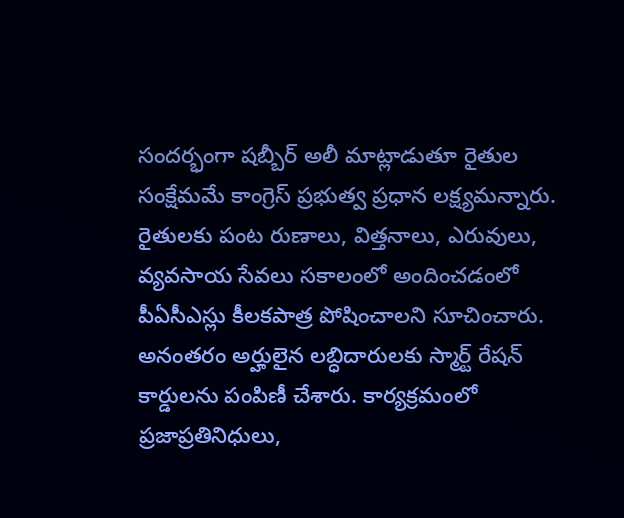సందర్భంగా షబ్బీర్ అలీ మాట్లాడుతూ రైతుల సంక్షేమమే కాంగ్రెస్ ప్రభుత్వ ప్రధాన లక్ష్యమన్నారు. రైతులకు పంట రుణాలు, విత్తనాలు, ఎరువులు, వ్యవసాయ సేవలు సకాలంలో అందించడంలో పీఏసీఎస్లు కీలకపాత్ర పోషించాలని సూచించారు. అనంతరం అర్హులైన లబ్ధిదారులకు స్మార్ట్ రేషన్ కార్డులను పంపిణీ చేశారు. కార్యక్రమంలో ప్రజాప్రతినిధులు,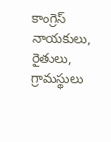కాంగ్రెస్ నాయకులు, రైతులు, గ్రామస్థులు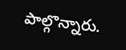పాల్గొన్నారు.